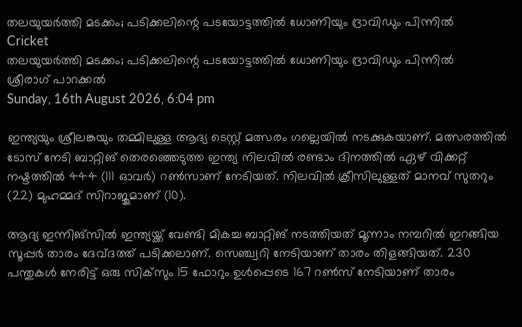തലയുയര്‍ത്തി മടക്കം; പടിക്കലിന്റെ പടയോട്ടത്തില്‍ ധോണിയും ദ്രാവിഡും പിന്നില്‍
Cricket
തലയുയര്‍ത്തി മടക്കം; പടിക്കലിന്റെ പടയോട്ടത്തില്‍ ധോണിയും ദ്രാവിഡും പിന്നില്‍
ശ്രീരാഗ് പാറക്കല്‍
Sunday, 16th August 2026, 6:04 pm

ഇന്ത്യയും ശ്രീലങ്കയും തമ്മിലുള്ള ആദ്യ ടെസ്റ്റ് മത്സരം ഗല്ലെയില്‍ നടക്കുകയാണ്. മത്സരത്തില്‍ ടോസ് നേടി ബാറ്റിങ് തെരഞ്ഞെടുത്ത ഇന്ത്യ നിലവില്‍ രണ്ടാം ദിനത്തില്‍ ഏഴ് വിക്കറ്റ് നഷ്ടത്തില്‍ 444 (111 ഓവര്‍) റണ്‍സാണ് നേടിയത്. നിലവില്‍ ക്രീസിലുള്ളത് മാനവ് സുതറും (22) മുഹമ്മദ് സിറാജുമാണ് (10).

ആദ്യ ഇന്നിങ്‌സില്‍ ഇന്ത്യയ്ക്ക് വേണ്ടി മികച്ച ബാറ്റിങ് നടത്തിയത് മൂന്നാം നമ്പറില്‍ ഇറങ്ങിയ സൂപ്പര്‍ താരം ദേവ്ദത്ത് പടിക്കലാണ്. സെഞ്ച്വറി നേടിയാണ് താരം തിളങ്ങിയത്. 230 പന്തുകള്‍ നേരിട്ട് ഒരു സിക്‌സും 15 ഫോറും ഉള്‍പ്പെടെ 167 റണ്‍സ് നേടിയാണ് താരം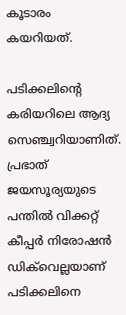കൂടാരം കയറിയത്.

പടിക്കലിന്റെ കരിയറിലെ ആദ്യ സെഞ്ച്വറിയാണിത്. പ്രഭാത് ജയസൂര്യയുടെ പന്തില്‍ വിക്കറ്റ് കീപ്പര്‍ നിരോഷന്‍ ഡിക്‌വെല്ലയാണ് പടിക്കലിനെ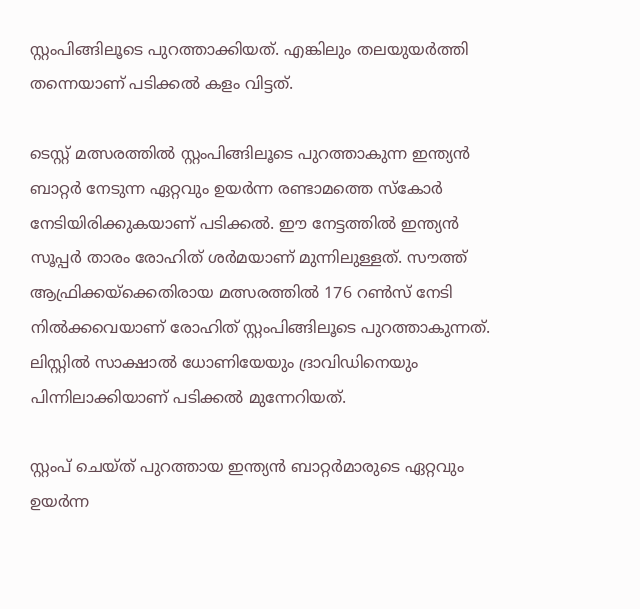സ്റ്റംപിങ്ങിലൂടെ പുറത്താക്കിയത്. എങ്കിലും തലയുയര്‍ത്തി തന്നെയാണ് പടിക്കല്‍ കളം വിട്ടത്.

ടെസ്റ്റ് മത്സരത്തില്‍ സ്റ്റംപിങ്ങിലൂടെ പുറത്താകുന്ന ഇന്ത്യന്‍ ബാറ്റര്‍ നേടുന്ന ഏറ്റവും ഉയര്‍ന്ന രണ്ടാമത്തെ സ്‌കോര്‍ നേടിയിരിക്കുകയാണ് പടിക്കല്‍. ഈ നേട്ടത്തില്‍ ഇന്ത്യന്‍ സൂപ്പര്‍ താരം രോഹിത് ശര്‍മയാണ് മുന്നിലുള്ളത്. സൗത്ത് ആഫ്രിക്കയ്‌ക്കെതിരായ മത്സരത്തില്‍ 176 റണ്‍സ് നേടി നില്‍ക്കവെയാണ് രോഹിത് സ്റ്റംപിങ്ങിലൂടെ പുറത്താകുന്നത്. ലിസ്റ്റില്‍ സാക്ഷാല്‍ ധോണിയേയും ദ്രാവിഡിനെയും പിന്നിലാക്കിയാണ് പടിക്കല്‍ മുന്നേറിയത്.

സ്റ്റംപ് ചെയ്ത് പുറത്തായ ഇന്ത്യന്‍ ബാറ്റര്‍മാരുടെ ഏറ്റവും ഉയര്‍ന്ന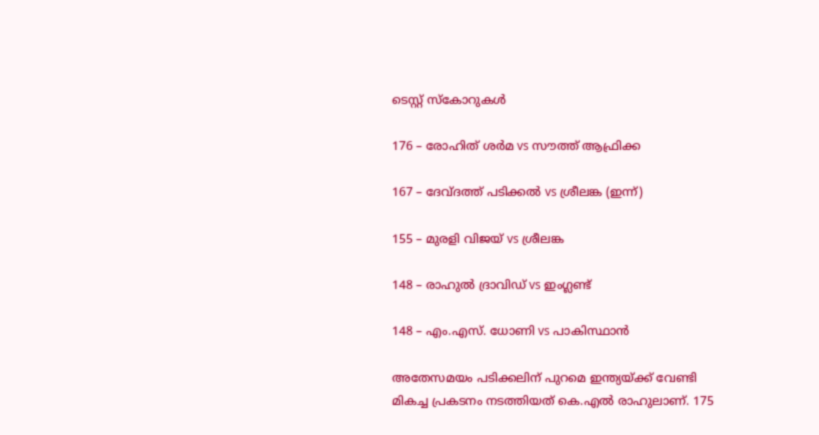ടെസ്റ്റ് സ്‌കോറുകള്‍

176 – രോഹിത് ശര്‍മ vs സൗത്ത് ആഫ്രിക്ക

167 – ദേവ്ദത്ത് പടിക്കല്‍ vs ശ്രീലങ്ക (ഇന്ന്)

155 – മുരളി വിജയ് vs ശ്രീലങ്ക

148 – രാഹുല്‍ ദ്രാവിഡ് vs ഇംഗ്ലണ്ട്

148 – എം.എസ്. ധോണി vs പാകിസ്ഥാന്‍

അതേസമയം പടിക്കലിന് പുറമെ ഇന്ത്യയ്ക്ക് വേണ്ടി മികച്ച പ്രകടനം നടത്തിയത് കെ.എല്‍ രാഹുലാണ്. 175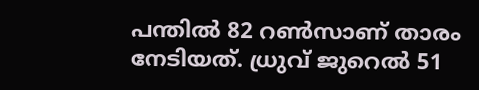പന്തില്‍ 82 റണ്‍സാണ് താരം നേടിയത്. ധ്രുവ് ജുറെല്‍ 51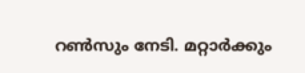റണ്‍സും നേടി. മറ്റാര്‍ക്കും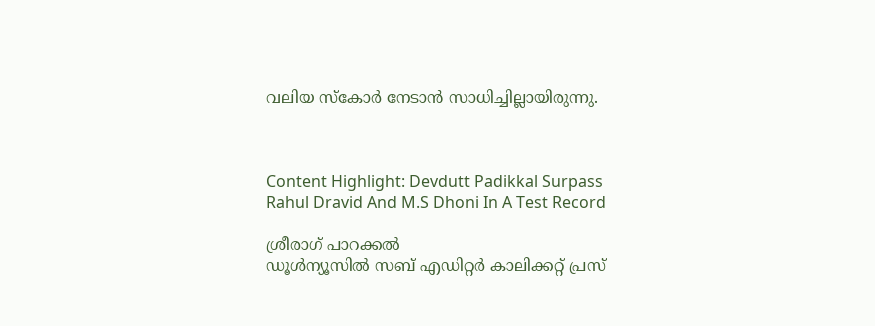വലിയ സ്‌കോര്‍ നേടാന്‍ സാധിച്ചില്ലായിരുന്നു.



Content Highlight: Devdutt Padikkal Surpass Rahul Dravid And M.S Dhoni In A Test Record

ശ്രീരാഗ് പാറക്കല്‍
ഡൂള്‍ന്യൂസില്‍ സബ് എഡിറ്റര്‍ കാലിക്കറ്റ് പ്രസ്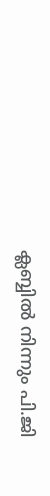ക്ലബ്ബില്‍ നിന്നും പി.ജി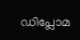ഡിപ്ലോമ